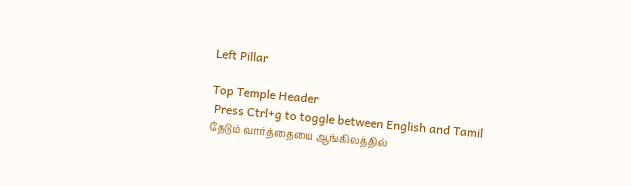Left Pillar

Top Temple Header
 Press Ctrl+g to toggle between English and Tamil
தேடும் வார்த்தையை ஆங்கிலத்தில்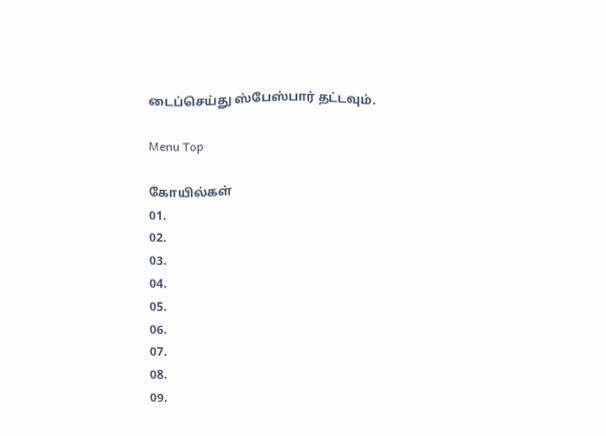டைப்செய்து ஸ்பேஸ்பார் தட்டவும்.

Menu Top

கோயில்கள்
01.
02.
03.
04.
05.
06.
07.
08.
09.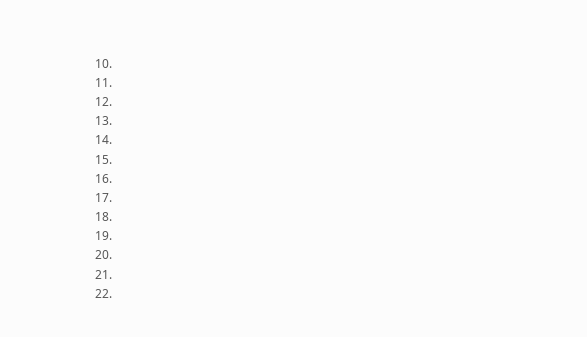10.
11.
12.
13.
14.
15.
16.
17.
18.
19.
20.
21.
22.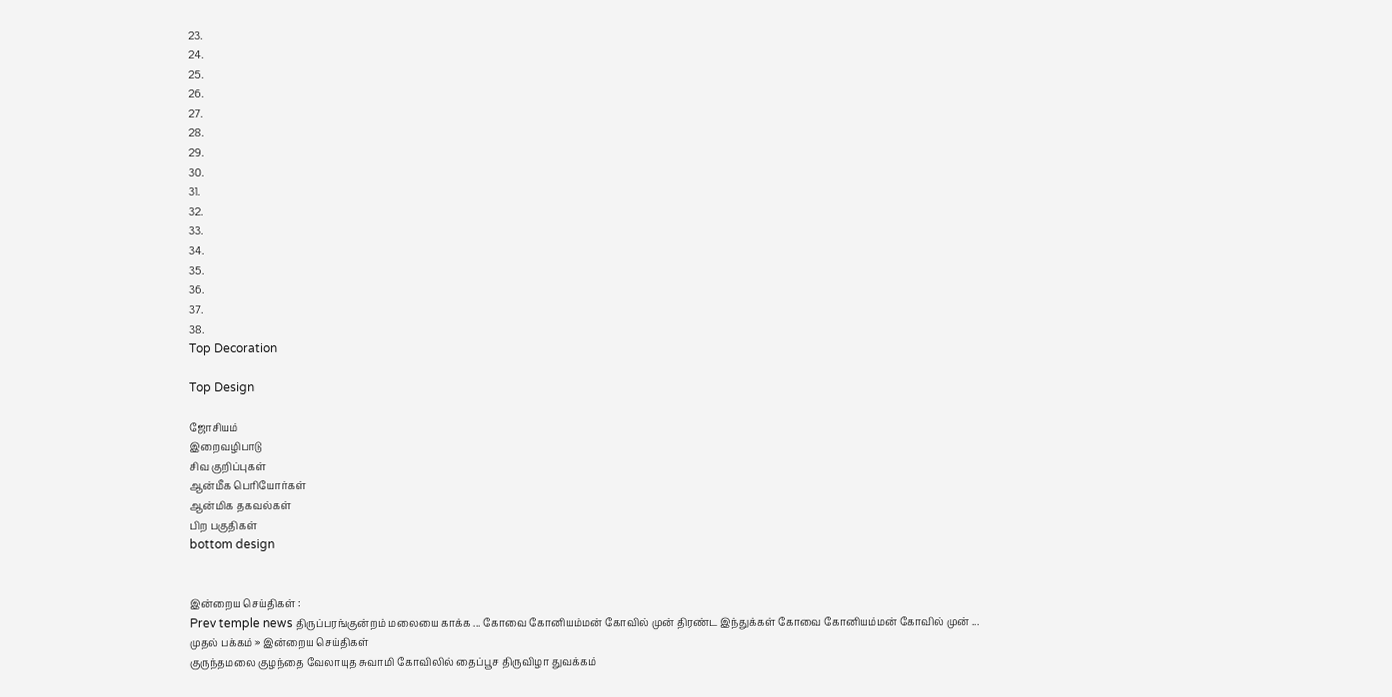23.
24.
25.
26.
27.
28.
29.
30.
31.
32.
33.
34.
35.
36.
37.
38.
Top Decoration

Top Design

ஜோசியம்
இறைவழிபாடு
சிவ குறிப்புகள்
ஆன்மீக பெரியோர்கள்
ஆன்மிக தகவல்கள்
பிற பகுதிகள்
bottom design


இன்றைய செய்திகள் :
Prev temple news திருப்பரங்குன்றம் மலையை காக்க ... கோவை கோனியம்மன் கோவில் முன் திரண்ட இந்துக்கள் கோவை கோனியம்மன் கோவில் முன் ...
முதல் பக்கம் » இன்றைய செய்திகள்
குருந்தமலை குழந்தை வேலாயுத சுவாமி கோவிலில் தைப்பூச திருவிழா துவக்கம்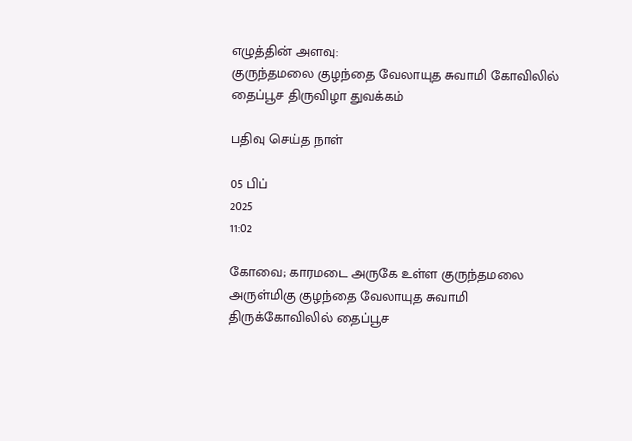எழுத்தின் அளவு:
குருந்தமலை குழந்தை வேலாயுத சுவாமி கோவிலில் தைப்பூச திருவிழா துவக்கம்

பதிவு செய்த நாள்

05 பிப்
2025
11:02

கோவை; காரமடை அருகே உள்ள குருந்தமலை அருள்மிகு குழந்தை வேலாயுத சுவாமி திருக்கோவிலில் தைப்பூச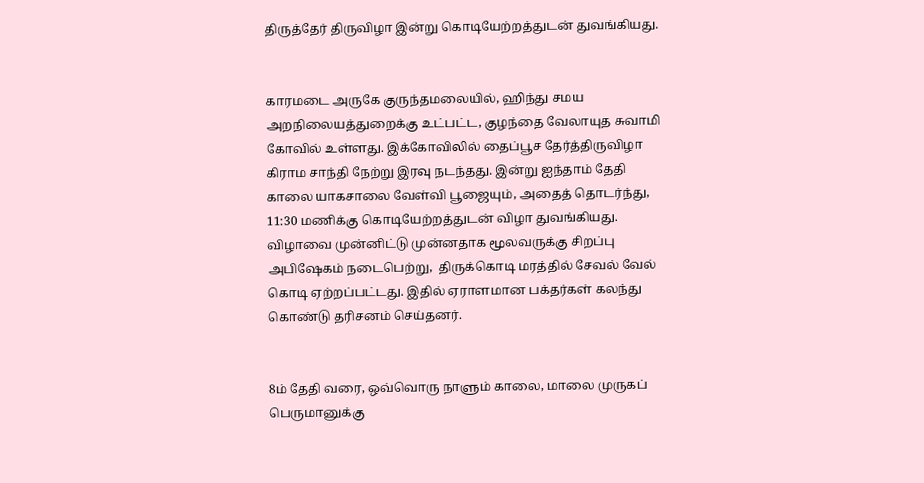திருத்தேர் திருவிழா இன்று கொடியேற்றத்துடன் துவங்கியது.


காரமடை அருகே குருந்தமலையில், ஹிந்து சமய அறநிலையத்துறைக்கு உட்பட்ட, குழந்தை வேலாயுத சுவாமி கோவில் உள்ளது. இக்கோவிலில் தைப்பூச தேர்த்திருவிழா கிராம சாந்தி நேற்று இரவு நடந்தது. இன்று ஐந்தாம் தேதி காலை யாகசாலை வேள்வி பூஜையும், அதைத் தொடர்ந்து, 11:30 மணிக்கு கொடியேற்றத்துடன் விழா துவங்கியது. விழாவை முன்னிட்டு முன்னதாக மூலவருக்கு சிறப்பு அபிஷேகம் நடைபெற்று,  திருக்கொடி மரத்தில் சேவல் வேல் கொடி ஏற்றப்பட்டது. இதில் ஏராளமான பக்தர்கள் கலந்து கொண்டு தரிசனம் செய்தனர்.


8ம் தேதி வரை, ஒவ்வொரு நாளும் காலை, மாலை முருகப் பெருமானுக்கு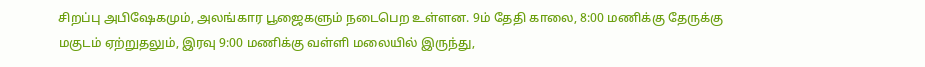சிறப்பு அபிஷேகமும், அலங்கார பூஜைகளும் நடைபெற உள்ளன. 9ம் தேதி காலை, 8:00 மணிக்கு தேருக்கு மகுடம் ஏற்றுதலும், இரவு 9:00 மணிக்கு வள்ளி மலையில் இருந்து,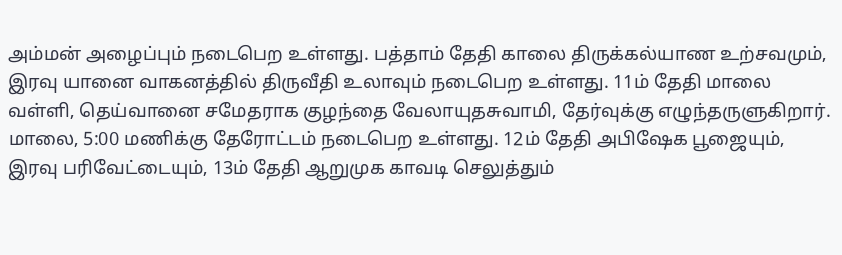அம்மன் அழைப்பும் நடைபெற உள்ளது. பத்தாம் தேதி காலை திருக்கல்யாண உற்சவமும், இரவு யானை வாகனத்தில் திருவீதி உலாவும் நடைபெற உள்ளது. 11ம் தேதி மாலை வள்ளி, தெய்வானை சமேதராக குழந்தை வேலாயுதசுவாமி, தேர்வுக்கு எழுந்தருளுகிறார். மாலை, 5:00 மணிக்கு தேரோட்டம் நடைபெற உள்ளது. 12ம் தேதி அபிஷேக பூஜையும், இரவு பரிவேட்டையும், 13ம் தேதி ஆறுமுக காவடி செலுத்தும்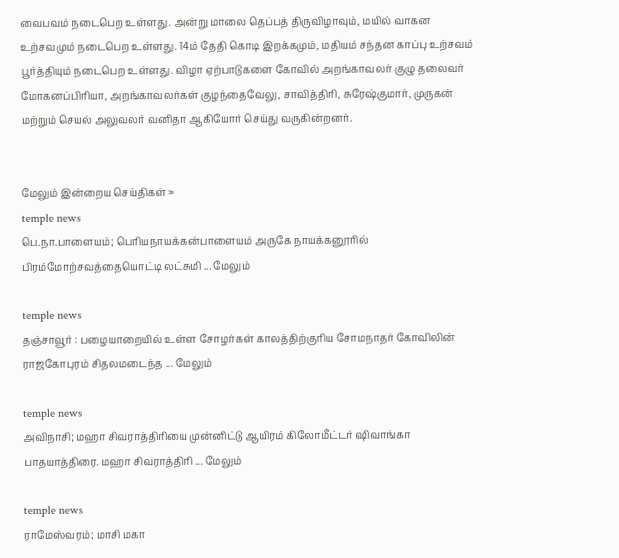வைபவம் நடைபெற உள்ளது. அன்று மாலை தெப்பத் திருவிழாவும், மயில் வாகன உற்சவமும் நடைபெற உள்ளது. 14ம் தேதி கொடி இறக்கமும், மதியம் சந்தன காப்பு உற்சவம் பூர்த்தியும் நடைபெற உள்ளது. விழா ஏற்பாடுகளை கோவில் அறங்காவலர் குழு தலைவர் மோகனப்பிரியா, அறங்காவலர்கள் குழந்தைவேலு, சாவித்திரி, சுரேஷ்குமார், முருகன் மற்றும் செயல் அலுவலர் வனிதா ஆகியோர் செய்து வருகின்றனர்.


மேலும் இன்றைய செய்திகள் »
temple news
பெ.நா.பாளையம்; பெரியநாயக்கன்பாளையம் அருகே நாயக்கனூரில் பிரம்மோற்சவத்தையொட்டி லட்சுமி ... மேலும்

temple news
தஞ்சாவூர் : பழையாறையில் உள்ள சோழர்கள் காலத்திற்குரிய சோமநாதர் கோவிலின் ராஜகோபுரம் சிதலமடைந்த ... மேலும்

temple news
அவிநாசி; மஹா சிவராத்திரியை முன்னிட்டு ஆயிரம் கிலோமீட்டர் ஷிவாங்கா பாதயாத்திரை. மஹா சிவராத்திரி ... மேலும்

temple news
ராமேஸ்வரம்; மாசி மகா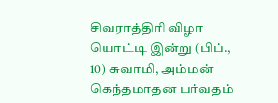சிவராத்திரி விழா யொட்டி இன்று (பிப்., 10) சுவாமி, அம்மன் கெந்தமாதன பர்வதம்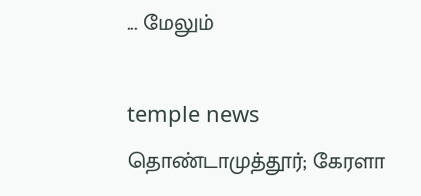... மேலும்

temple news
தொண்டாமுத்தூர்; கேரளா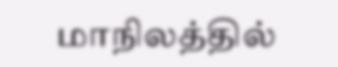மாநிலத்தில்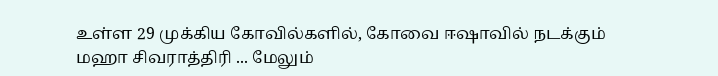உள்ள 29 முக்கிய கோவில்களில், கோவை ஈஷாவில் நடக்கும் மஹா சிவராத்திரி ... மேலும்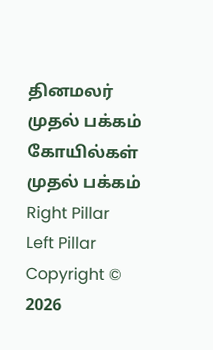தினமலர் முதல் பக்கம்   கோயில்கள் முதல் பக்கம்
Right Pillar
Left Pillar
Copyright © 2026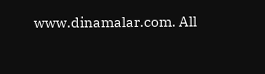www.dinamalar.com. All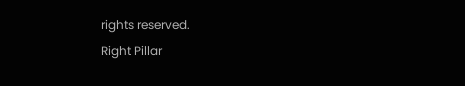rights reserved.
Right Pillar